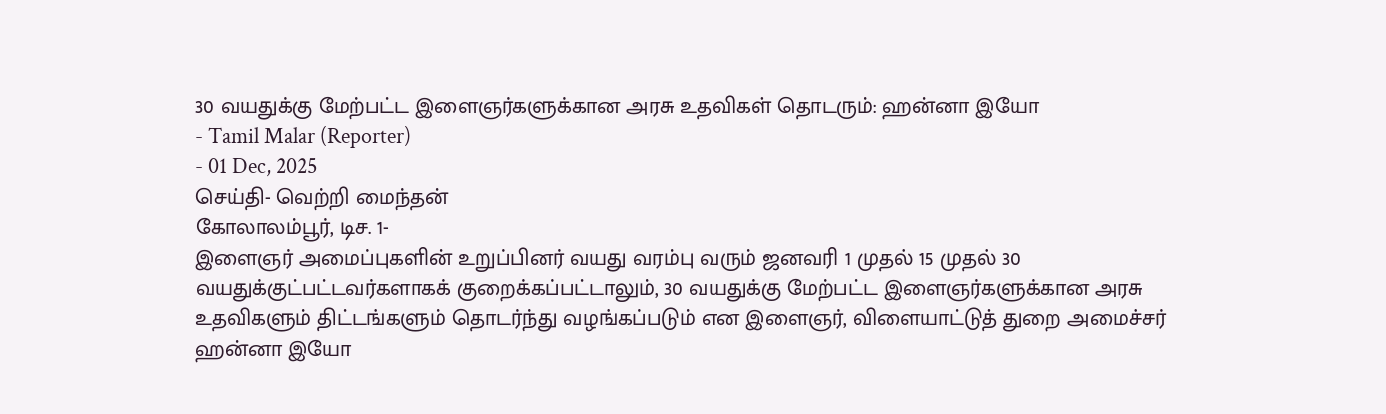30 வயதுக்கு மேற்பட்ட இளைஞர்களுக்கான அரசு உதவிகள் தொடரும்: ஹன்னா இயோ
- Tamil Malar (Reporter)
- 01 Dec, 2025
செய்தி- வெற்றி மைந்தன்
கோலாலம்பூர், டிச. 1-
இளைஞர் அமைப்புகளின் உறுப்பினர் வயது வரம்பு வரும் ஜனவரி 1 முதல் 15 முதல் 30 வயதுக்குட்பட்டவர்களாகக் குறைக்கப்பட்டாலும், 30 வயதுக்கு மேற்பட்ட இளைஞர்களுக்கான அரசு உதவிகளும் திட்டங்களும் தொடர்ந்து வழங்கப்படும் என இளைஞர், விளையாட்டுத் துறை அமைச்சர் ஹன்னா இயோ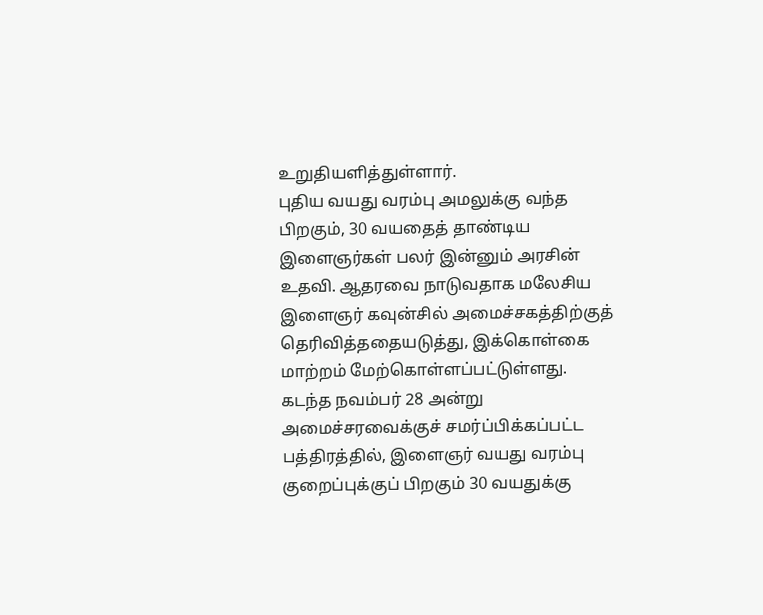உறுதியளித்துள்ளார்.
புதிய வயது வரம்பு அமலுக்கு வந்த பிறகும், 30 வயதைத் தாண்டிய இளைஞர்கள் பலர் இன்னும் அரசின் உதவி. ஆதரவை நாடுவதாக மலேசிய இளைஞர் கவுன்சில் அமைச்சகத்திற்குத் தெரிவித்ததையடுத்து, இக்கொள்கை மாற்றம் மேற்கொள்ளப்பட்டுள்ளது.
கடந்த நவம்பர் 28 அன்று அமைச்சரவைக்குச் சமர்ப்பிக்கப்பட்ட பத்திரத்தில், இளைஞர் வயது வரம்பு குறைப்புக்குப் பிறகும் 30 வயதுக்கு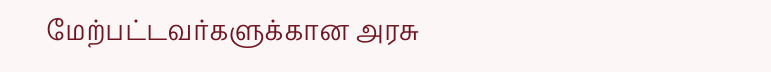மேற்பட்டவர்களுக்கான அரசு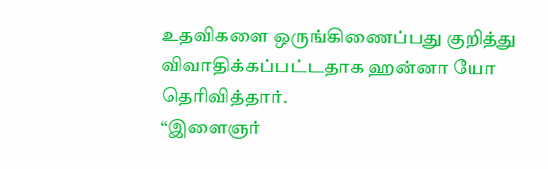உதவிகளை ஒருங்கிணைப்பது குறித்து விவாதிக்கப்பட்டதாக ஹன்னா யோ தெரிவித்தார்.
“இளைஞர்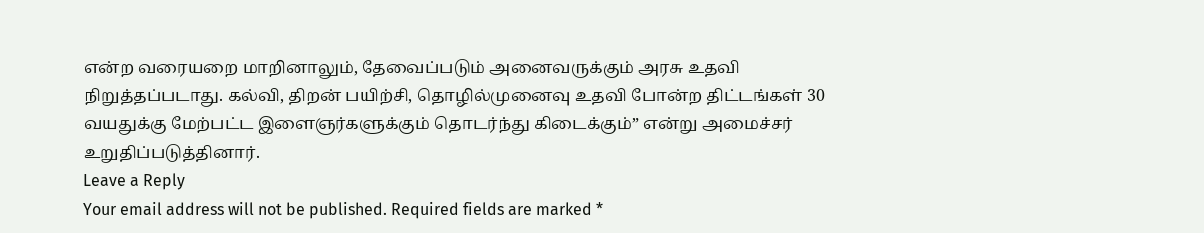என்ற வரையறை மாறினாலும், தேவைப்படும் அனைவருக்கும் அரசு உதவி நிறுத்தப்படாது. கல்வி, திறன் பயிற்சி, தொழில்முனைவு உதவி போன்ற திட்டங்கள் 30 வயதுக்கு மேற்பட்ட இளைஞர்களுக்கும் தொடர்ந்து கிடைக்கும்” என்று அமைச்சர் உறுதிப்படுத்தினார்.
Leave a Reply
Your email address will not be published. Required fields are marked *